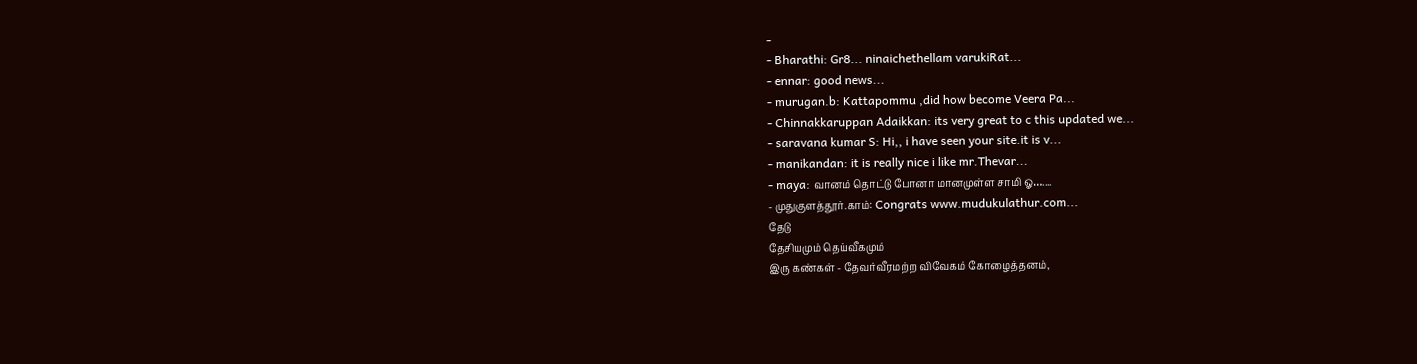-
- Bharathi: Gr8... ninaichethellam varukiRat...
- ennar: good news...
- murugan.b: Kattapommu ,did how become Veera Pa...
- Chinnakkaruppan Adaikkan: its very great to c this updated we...
- saravana kumar S: Hi,, i have seen your site.it is v...
- manikandan: it is really nice i like mr.Thevar...
- maya: வானம் தொட்டு போனா மானமுள்ள சாமி ஓ…....
- முதுகுளத்தூர்.காம்: Congrats www.mudukulathur.com...
தேடு
தேசியமும் தெய்வீகமும்
இரு கண்கள் - தேவர்வீரமற்ற விவேகம் கோழைத்தனம்,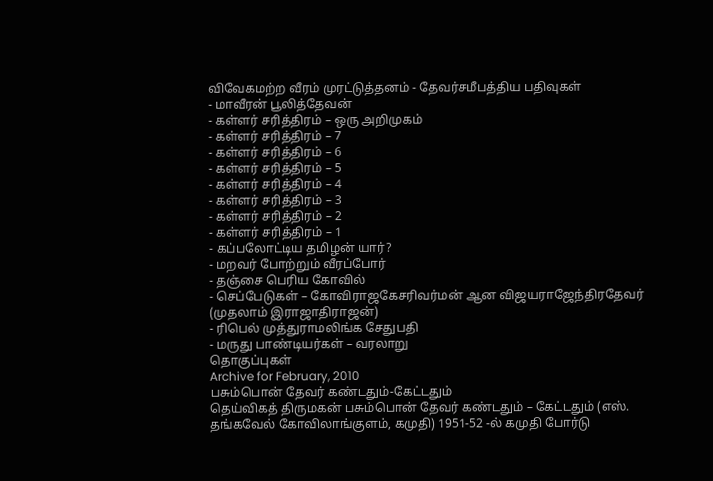விவேகமற்ற வீரம் முரட்டுத்தனம் - தேவர்சமீபத்திய பதிவுகள்
- மாவீரன் பூலித்தேவன்
- கள்ளர் சரித்திரம் – ஒரு அறிமுகம்
- கள்ளர் சரித்திரம் – 7
- கள்ளர் சரித்திரம் – 6
- கள்ளர் சரித்திரம் – 5
- கள்ளர் சரித்திரம் – 4
- கள்ளர் சரித்திரம் – 3
- கள்ளர் சரித்திரம் – 2
- கள்ளர் சரித்திரம் – 1
- கப்பலோட்டிய தமிழன் யார்?
- மறவர் போற்றும் வீரப்போர்
- தஞ்சை பெரிய கோவில்
- செப்பேடுகள் – கோவிராஜகேசரிவர்மன் ஆன விஜயராஜேந்திரதேவர் (முதலாம் இராஜாதிராஜன்)
- ரிபெல் முத்துராமலிங்க சேதுபதி
- மருது பாண்டியர்கள் – வரலாறு
தொகுப்புகள்
Archive for February, 2010
பசும்பொன் தேவர் கண்டதும்-கேட்டதும்
தெய்விகத் திருமகன் பசும்பொன் தேவர் கண்டதும் – கேட்டதும் (எஸ். தங்கவேல் கோவிலாங்குளம், கமுதி) 1951-52 -ல் கமுதி போர்டு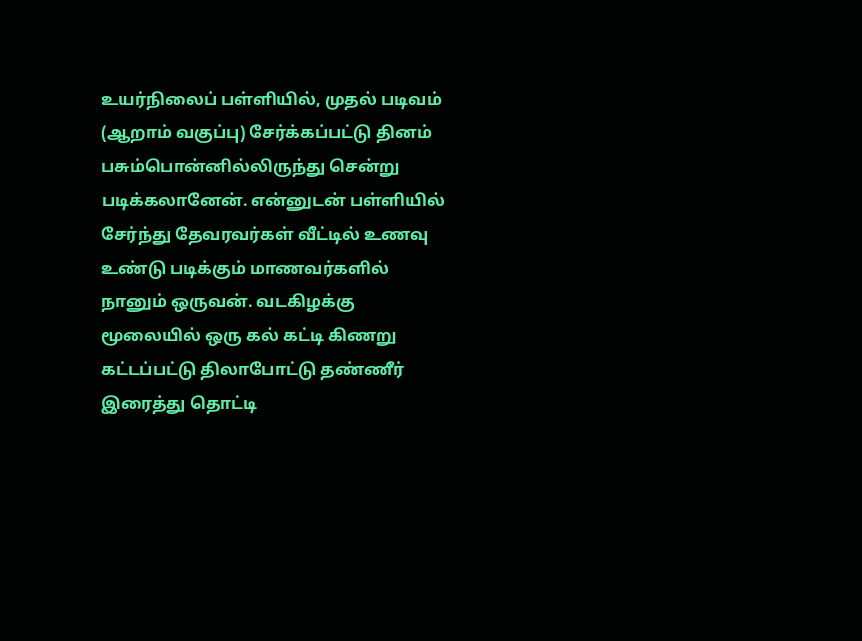உயர்நிலைப் பள்ளியில், முதல் படிவம் (ஆறாம் வகுப்பு) சேர்க்கப்பட்டு தினம் பசும்பொன்னில்லிருந்து சென்று படிக்கலானேன். என்னுடன் பள்ளியில் சேர்ந்து தேவரவர்கள் வீட்டில் உணவு உண்டு படிக்கும் மாணவர்களில் நானும் ஒருவன். வடகிழக்கு மூலையில் ஒரு கல் கட்டி கிணறு கட்டப்பட்டு திலாபோட்டு தண்ணீர் இரைத்து தொட்டி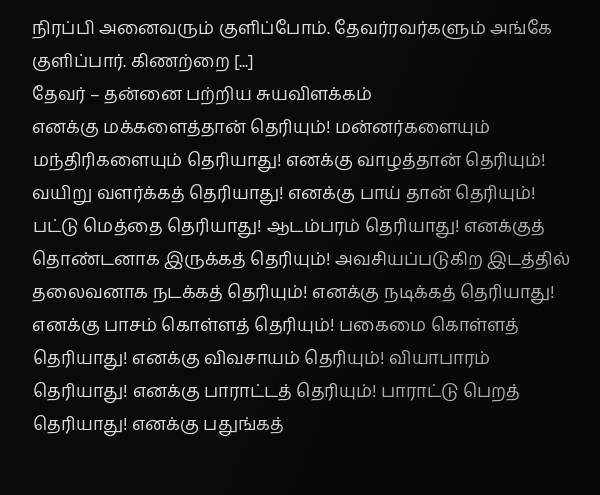நிரப்பி அனைவரும் குளிப்போம். தேவர்ரவர்களும் அங்கே குளிப்பார். கிணற்றை [...]
தேவர் – தன்னை பற்றிய சுயவிளக்கம்
எனக்கு மக்களைத்தான் தெரியும்! மன்னர்களையும் மந்திரிகளையும் தெரியாது! எனக்கு வாழத்தான் தெரியும்! வயிறு வளர்க்கத் தெரியாது! எனக்கு பாய் தான் தெரியும்! பட்டு மெத்தை தெரியாது! ஆடம்பரம் தெரியாது! எனக்குத் தொண்டனாக இருக்கத் தெரியும்! அவசியப்படுகிற இடத்தில் தலைவனாக நடக்கத் தெரியும்! எனக்கு நடிக்கத் தெரியாது! எனக்கு பாசம் கொள்ளத் தெரியும்! பகைமை கொள்ளத் தெரியாது! எனக்கு விவசாயம் தெரியும்! வியாபாரம் தெரியாது! எனக்கு பாராட்டத் தெரியும்! பாராட்டு பெறத் தெரியாது! எனக்கு பதுங்கத்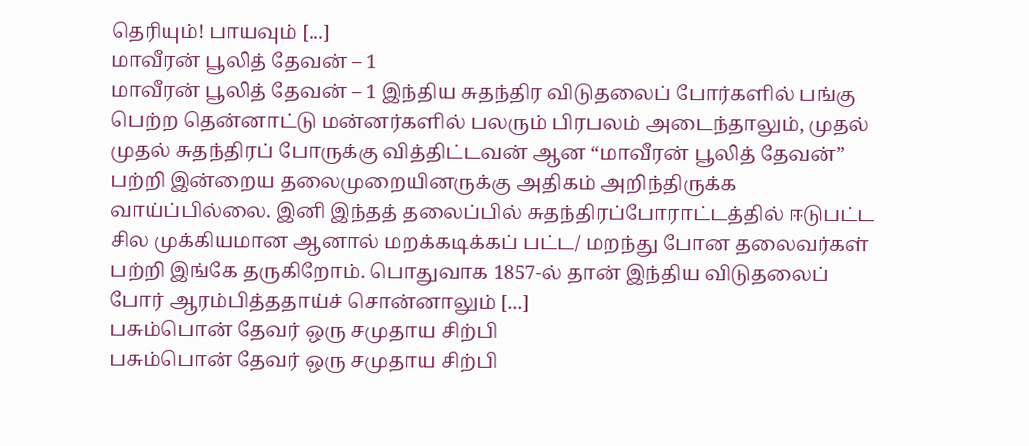தெரியும்! பாயவும் [...]
மாவீரன் பூலித் தேவன் – 1
மாவீரன் பூலித் தேவன் – 1 இந்திய சுதந்திர விடுதலைப் போர்களில் பங்கு பெற்ற தென்னாட்டு மன்னர்களில் பலரும் பிரபலம் அடைந்தாலும், முதல் முதல் சுதந்திரப் போருக்கு வித்திட்டவன் ஆன “மாவீரன் பூலித் தேவன்” பற்றி இன்றைய தலைமுறையினருக்கு அதிகம் அறிந்திருக்க வாய்ப்பில்லை. இனி இந்தத் தலைப்பில் சுதந்திரப்போராட்டத்தில் ஈடுபட்ட சில முக்கியமான ஆனால் மறக்கடிக்கப் பட்ட/ மறந்து போன தலைவர்கள் பற்றி இங்கே தருகிறோம். பொதுவாக 1857-ல் தான் இந்திய விடுதலைப் போர் ஆரம்பித்ததாய்ச் சொன்னாலும் [...]
பசும்பொன் தேவர் ஒரு சமுதாய சிற்பி
பசும்பொன் தேவர் ஒரு சமுதாய சிற்பி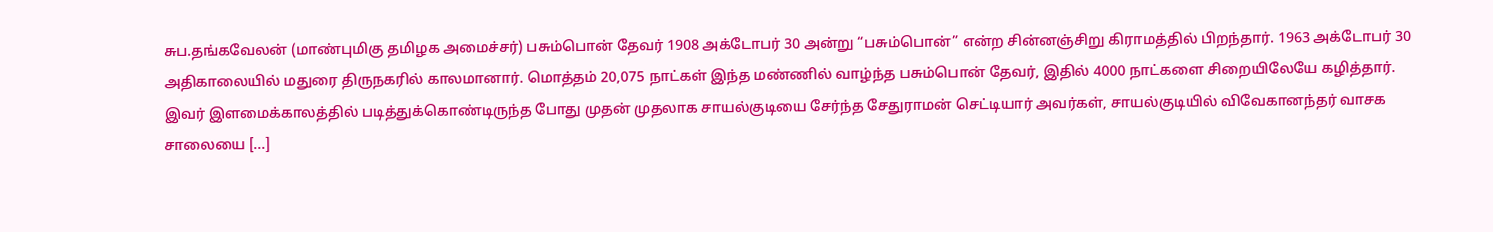சுப.தங்கவேலன் (மாண்புமிகு தமிழக அமைச்சர்) பசும்பொன் தேவர் 1908 அக்டோபர் 30 அன்று “பசும்பொன்” என்ற சின்னஞ்சிறு கிராமத்தில் பிறந்தார். 1963 அக்டோபர் 30 அதிகாலையில் மதுரை திருநகரில் காலமானார். மொத்தம் 20,075 நாட்கள் இந்த மண்ணில் வாழ்ந்த பசும்பொன் தேவர், இதில் 4000 நாட்களை சிறையிலேயே கழித்தார். இவர் இளமைக்காலத்தில் படித்துக்கொண்டிருந்த போது முதன் முதலாக சாயல்குடியை சேர்ந்த சேதுராமன் செட்டியார் அவர்கள், சாயல்குடியில் விவேகானந்தர் வாசக சாலையை [...]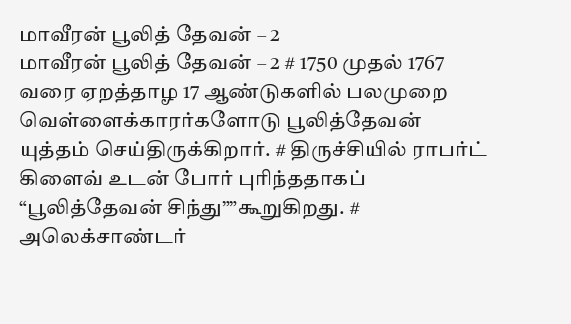மாவீரன் பூலித் தேவன் – 2
மாவீரன் பூலித் தேவன் – 2 # 1750 முதல் 1767 வரை ஏறத்தாழ 17 ஆண்டுகளில் பலமுறை வெள்ளைக்காரர்களோடு பூலித்தேவன் யுத்தம் செய்திருக்கிறார். # திருச்சியில் ராபர்ட் கிளைவ் உடன் போர் புரிந்ததாகப் “பூலித்தேவன் சிந்து””கூறுகிறது. # அலெக்சாண்டர்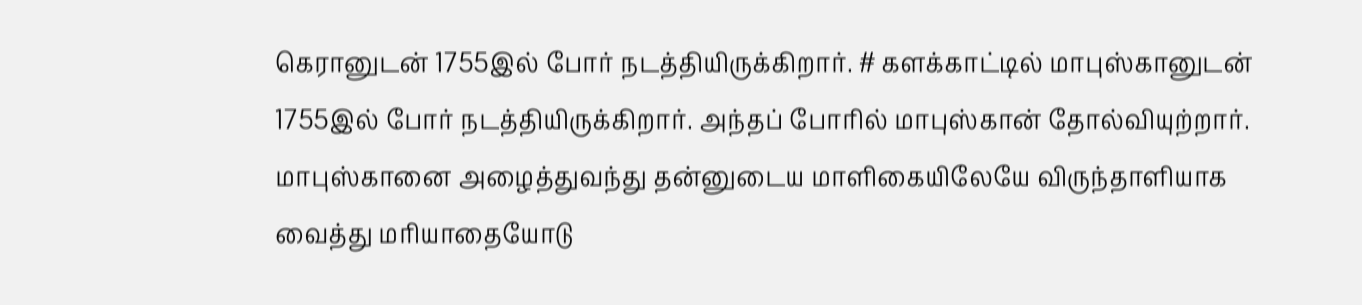கெரானுடன் 1755இல் போர் நடத்தியிருக்கிறார். # களக்காட்டில் மாபுஸ்கானுடன் 1755இல் போர் நடத்தியிருக்கிறார். அந்தப் போரில் மாபுஸ்கான் தோல்வியுற்றார். மாபுஸ்கானை அழைத்துவந்து தன்னுடைய மாளிகையிலேயே விருந்தாளியாக வைத்து மரியாதையோடு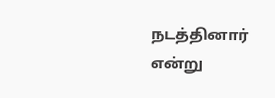நடத்தினார் என்று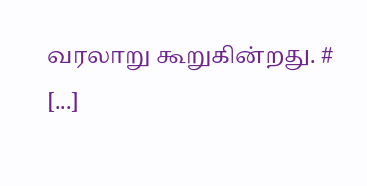வரலாறு கூறுகின்றது. # [...]